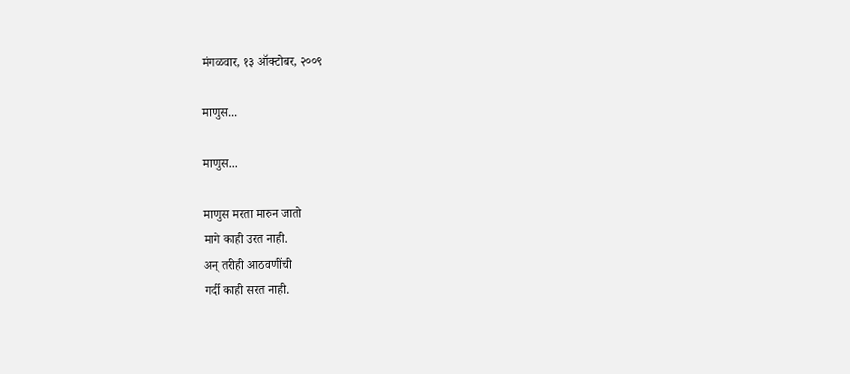मंगळवार, १३ ऑक्टोबर, २००९

माणुस...

माणुस...

माणुस मरता मारुन जातो
मागे काही उरत नाही.
अन् तरीही आठवणींची
गर्दी काही सरत नाही.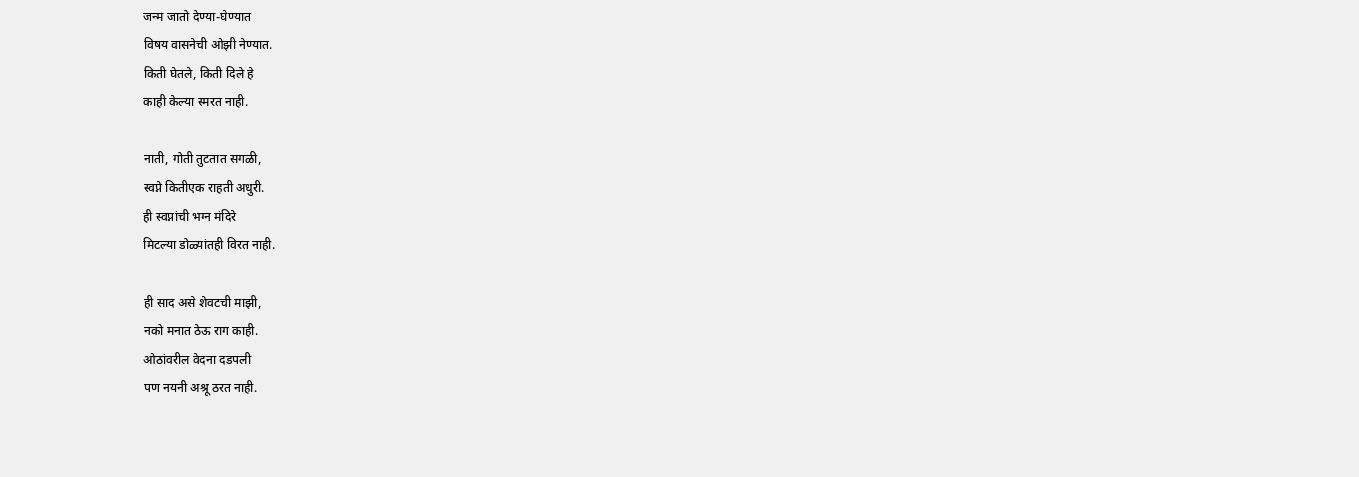जन्म जातो देण्या-घेण्यात
विषय वासनेची ओझी नेण्यात.
किती घेतले, किती दिले हे
काही केल्या स्मरत नाही.

नाती, गोती तुटतात सगळी,
स्वप्ने कितीएक राहती अधुरी.
ही स्वप्नांची भग्न मंदिरे
मिटल्या डोळ्यांतही विरत नाही.

ही साद असे शेवटची माझी,
नको मनात ठेऊ राग काही.
ओठांवरील वेदना दडपली
पण नयनी अश्रू ठरत नाही.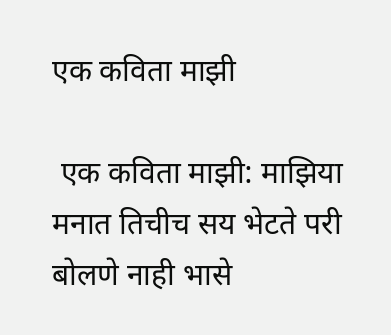एक कविता माझी

 एक कविता माझी: माझिया मनात तिचीच सय भेटते परी बोलणे नाही भासे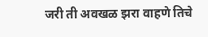जरी ती अवखळ झरा वाहणे तिचे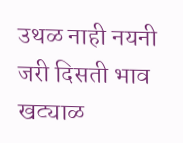उथळ नाही नयनी जरी दिसती भाव खट्याळ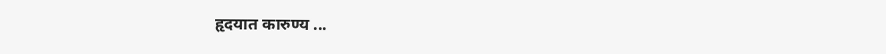हृदयात कारुण्य ...